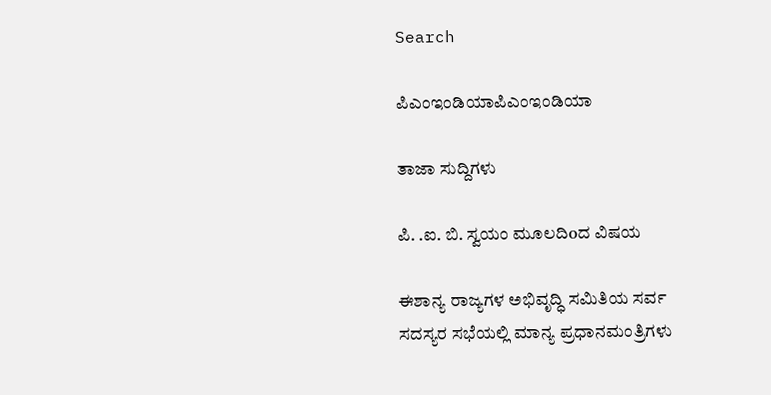Search

ಪಿಎಂಇಂಡಿಯಾಪಿಎಂಇಂಡಿಯಾ

ತಾಜಾ ಸುದ್ದಿಗಳು

ಪಿ. .ಐ. ಬಿ. ಸ್ವಯಂ ಮೂಲದಿoದ ವಿಷಯ

ಈಶಾನ್ಯ ರಾಜ್ಯಗಳ ಅಭಿವೃದ್ಧಿ ಸಮಿತಿಯ ಸರ್ವ ಸದಸ್ಯರ ಸಭೆಯಲ್ಲಿ ಮಾನ್ಯ ಪ್ರಧಾನಮಂತ್ರಿಗಳು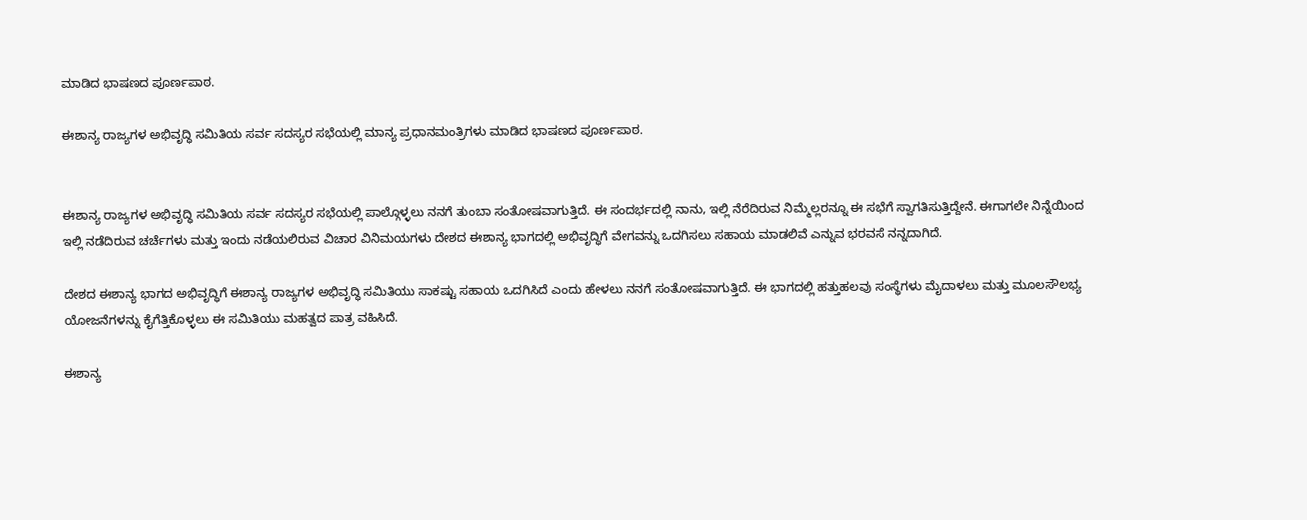ಮಾಡಿದ ಭಾಷಣದ ಪೂರ್ಣಪಾಠ.

ಈಶಾನ್ಯ ರಾಜ್ಯಗಳ ಅಭಿವೃದ್ಧಿ ಸಮಿತಿಯ ಸರ್ವ ಸದಸ್ಯರ ಸಭೆಯಲ್ಲಿ ಮಾನ್ಯ ಪ್ರಧಾನಮಂತ್ರಿಗಳು ಮಾಡಿದ ಭಾಷಣದ ಪೂರ್ಣಪಾಠ.


ಈಶಾನ್ಯ ರಾಜ್ಯಗಳ ಅಭಿವೃದ್ಧಿ ಸಮಿತಿಯ ಸರ್ವ ಸದಸ್ಯರ ಸಭೆಯಲ್ಲಿ ಪಾಲ್ಗೊಳ್ಳಲು ನನಗೆ ತುಂಬಾ ಸಂತೋಷವಾಗುತ್ತಿದೆ. ಈ ಸಂದರ್ಭದಲ್ಲಿ ನಾನು, ಇಲ್ಲಿ ನೆರೆದಿರುವ ನಿಮ್ಮೆಲ್ಲರನ್ನೂ ಈ ಸಭೆಗೆ ಸ್ವಾಗತಿಸುತ್ತಿದ್ದೇನೆ. ಈಗಾಗಲೇ ನಿನ್ನೆಯಿಂದ ಇಲ್ಲಿ ನಡೆದಿರುವ ಚರ್ಚೆಗಳು ಮತ್ತು ಇಂದು ನಡೆಯಲಿರುವ ವಿಚಾರ ವಿನಿಮಯಗಳು ದೇಶದ ಈಶಾನ್ಯ ಭಾಗದಲ್ಲಿ ಅಭಿವೃದ್ಧಿಗೆ ವೇಗವನ್ನು ಒದಗಿಸಲು ಸಹಾಯ ಮಾಡಲಿವೆ ಎನ್ನುವ ಭರವಸೆ ನನ್ನದಾಗಿದೆ.

ದೇಶದ ಈಶಾನ್ಯ ಭಾಗದ ಅಭಿವೃದ್ಧಿಗೆ ಈಶಾನ್ಯ ರಾಜ್ಯಗಳ ಅಭಿವೃದ್ಧಿ ಸಮಿತಿಯು ಸಾಕಷ್ಟು ಸಹಾಯ ಒದಗಿಸಿದೆ ಎಂದು ಹೇಳಲು ನನಗೆ ಸಂತೋಷವಾಗುತ್ತಿದೆ. ಈ ಭಾಗದಲ್ಲಿ ಹತ್ತುಹಲವು ಸಂಸ್ಥೆಗಳು ಮೈದಾಳಲು ಮತ್ತು ಮೂಲಸೌಲಭ್ಯ ಯೋಜನೆಗಳನ್ನು ಕೈಗೆತ್ತಿಕೊಳ್ಳಲು ಈ ಸಮಿತಿಯು ಮಹತ್ವದ ಪಾತ್ರ ವಹಿಸಿದೆ.

ಈಶಾನ್ಯ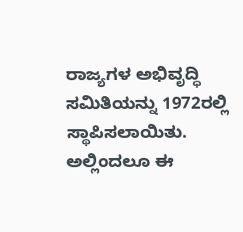ರಾಜ್ಯಗಳ ಅಭಿವೃದ್ಧಿ ಸಮಿತಿಯನ್ನು 1972ರಲ್ಲಿ ಸ್ಥಾಪಿಸಲಾಯಿತು. ಅಲ್ಲಿಂದಲೂ ಈ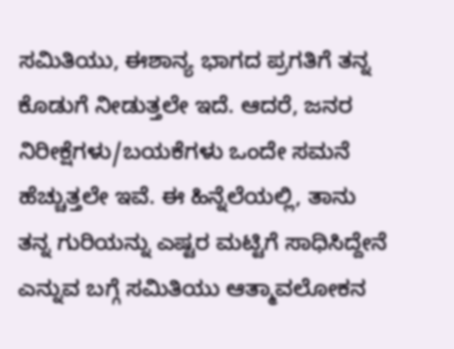ಸಮಿತಿಯು, ಈಶಾನ್ಯ ಭಾಗದ ಪ್ರಗತಿಗೆ ತನ್ನ ಕೊಡುಗೆ ನೀಡುತ್ತಲೇ ಇದೆ. ಆದರೆ, ಜನರ ನಿರೀಕ್ಷೆಗಳು/ಬಯಕೆಗಳು ಒಂದೇ ಸಮನೆ ಹೆಚ್ಚುತ್ತಲೇ ಇವೆ. ಈ ಹಿನ್ನೆಲೆಯಲ್ಲಿ, ತಾನು ತನ್ನ ಗುರಿಯನ್ನು ಎಷ್ಟರ ಮಟ್ಟಿಗೆ ಸಾಧಿಸಿದ್ದೇನೆ ಎನ್ನುವ ಬಗ್ಗೆ ಸಮಿತಿಯು ಆತ್ಮಾವಲೋಕನ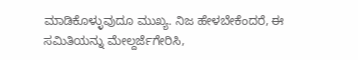ಮಾಡಿಕೊಳ್ಳುವುದೂ ಮುಖ್ಯ. ನಿಜ ಹೇಳಬೇಕೆಂದರೆ, ಈ ಸಮಿತಿಯನ್ನು ಮೇಲ್ದರ್ಜೆಗೇರಿಸಿ,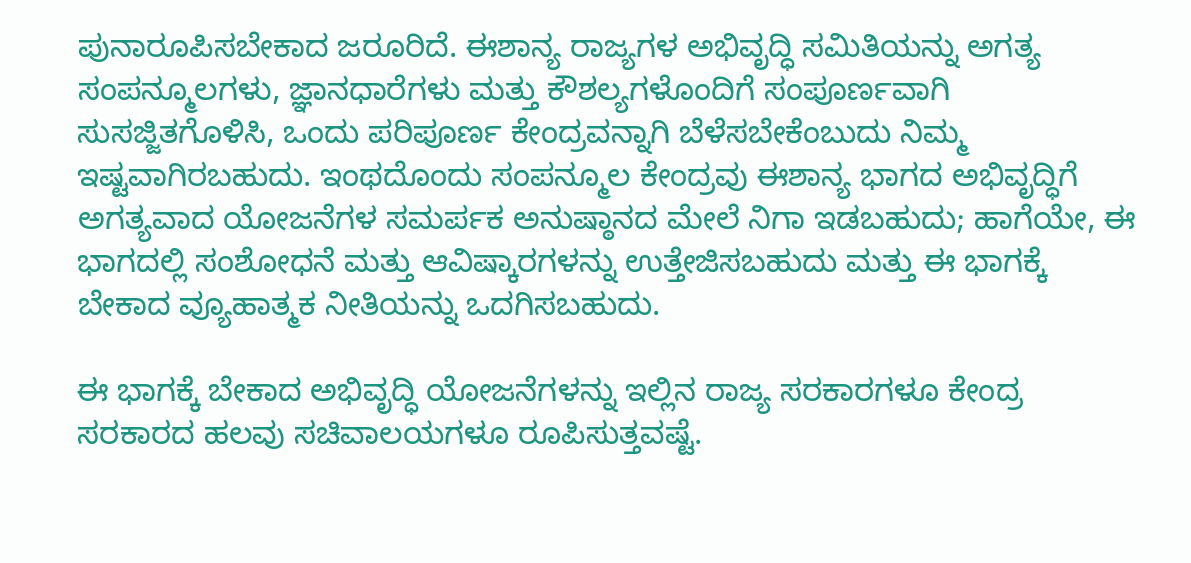ಪುನಾರೂಪಿಸಬೇಕಾದ ಜರೂರಿದೆ. ಈಶಾನ್ಯ ರಾಜ್ಯಗಳ ಅಭಿವೃದ್ಧಿ ಸಮಿತಿಯನ್ನು ಅಗತ್ಯ ಸಂಪನ್ಮೂಲಗಳು, ಜ್ಞಾನಧಾರೆಗಳು ಮತ್ತು ಕೌಶಲ್ಯಗಳೊಂದಿಗೆ ಸಂಪೂರ್ಣವಾಗಿ ಸುಸಜ್ಜಿತಗೊಳಿಸಿ, ಒಂದು ಪರಿಪೂರ್ಣ ಕೇಂದ್ರವನ್ನಾಗಿ ಬೆಳೆಸಬೇಕೆಂಬುದು ನಿಮ್ಮ ಇಷ್ಟವಾಗಿರಬಹುದು. ಇಂಥದೊಂದು ಸಂಪನ್ಮೂಲ ಕೇಂದ್ರವು ಈಶಾನ್ಯ ಭಾಗದ ಅಭಿವೃದ್ಧಿಗೆ ಅಗತ್ಯವಾದ ಯೋಜನೆಗಳ ಸಮರ್ಪಕ ಅನುಷ್ಠಾನದ ಮೇಲೆ ನಿಗಾ ಇಡಬಹುದು; ಹಾಗೆಯೇ, ಈ ಭಾಗದಲ್ಲಿ ಸಂಶೋಧನೆ ಮತ್ತು ಆವಿಷ್ಕಾರಗಳನ್ನು ಉತ್ತೇಜಿಸಬಹುದು ಮತ್ತು ಈ ಭಾಗಕ್ಕೆ ಬೇಕಾದ ವ್ಯೂಹಾತ್ಮಕ ನೀತಿಯನ್ನು ಒದಗಿಸಬಹುದು.

ಈ ಭಾಗಕ್ಕೆ ಬೇಕಾದ ಅಭಿವೃದ್ಧಿ ಯೋಜನೆಗಳನ್ನು ಇಲ್ಲಿನ ರಾಜ್ಯ ಸರಕಾರಗಳೂ ಕೇಂದ್ರ ಸರಕಾರದ ಹಲವು ಸಚಿವಾಲಯಗಳೂ ರೂಪಿಸುತ್ತವಷ್ಟೆ.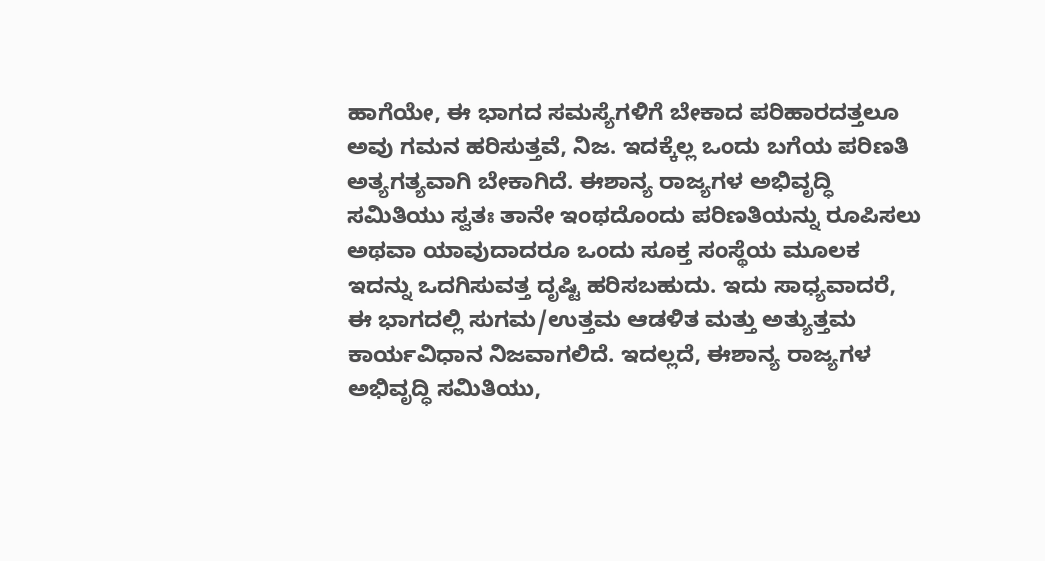ಹಾಗೆಯೇ, ಈ ಭಾಗದ ಸಮಸ್ಯೆಗಳಿಗೆ ಬೇಕಾದ ಪರಿಹಾರದತ್ತಲೂ ಅವು ಗಮನ ಹರಿಸುತ್ತವೆ, ನಿಜ. ಇದಕ್ಕೆಲ್ಲ ಒಂದು ಬಗೆಯ ಪರಿಣತಿ ಅತ್ಯಗತ್ಯವಾಗಿ ಬೇಕಾಗಿದೆ. ಈಶಾನ್ಯ ರಾಜ್ಯಗಳ ಅಭಿವೃದ್ಧಿ ಸಮಿತಿಯು ಸ್ವತಃ ತಾನೇ ಇಂಥದೊಂದು ಪರಿಣತಿಯನ್ನು ರೂಪಿಸಲು ಅಥವಾ ಯಾವುದಾದರೂ ಒಂದು ಸೂಕ್ತ ಸಂಸ್ಥೆಯ ಮೂಲಕ ಇದನ್ನು ಒದಗಿಸುವತ್ತ ದೃಷ್ಟಿ ಹರಿಸಬಹುದು. ಇದು ಸಾಧ್ಯವಾದರೆ, ಈ ಭಾಗದಲ್ಲಿ ಸುಗಮ/ಉತ್ತಮ ಆಡಳಿತ ಮತ್ತು ಅತ್ಯುತ್ತಮ ಕಾರ್ಯವಿಧಾನ ನಿಜವಾಗಲಿದೆ. ಇದಲ್ಲದೆ, ಈಶಾನ್ಯ ರಾಜ್ಯಗಳ ಅಭಿವೃದ್ಧಿ ಸಮಿತಿಯು,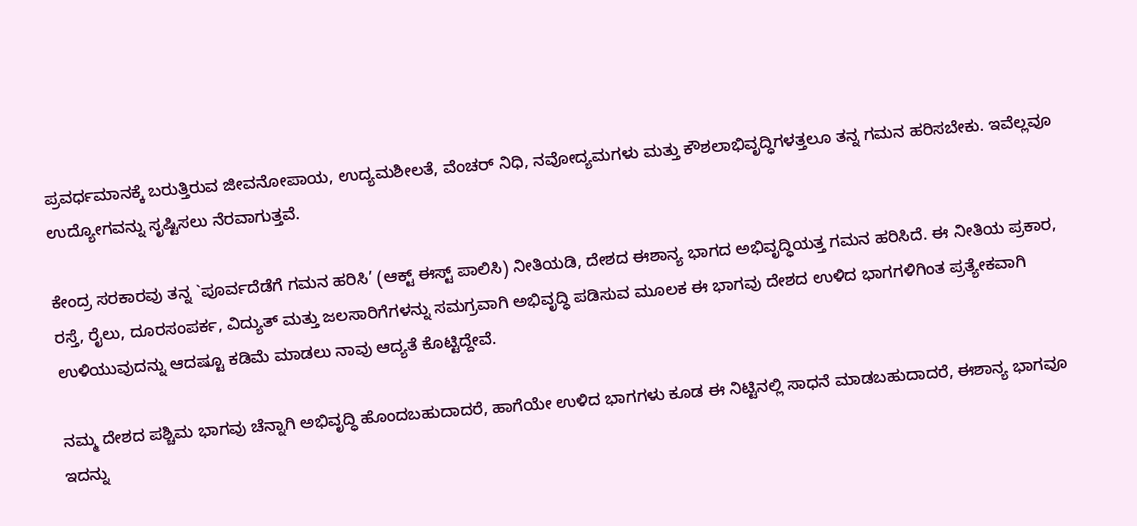ಪ್ರವರ್ಧಮಾನಕ್ಕೆ ಬರುತ್ತಿರುವ ಜೀವನೋಪಾಯ, ಉದ್ಯಮಶೀಲತೆ, ವೆಂಚರ್ ನಿಧಿ, ನವೋದ್ಯಮಗಳು ಮತ್ತು ಕೌಶಲಾಭಿವೃದ್ಧಿಗಳತ್ತಲೂ ತನ್ನ ಗಮನ ಹರಿಸಬೇಕು. ಇವೆಲ್ಲವೂ ಉದ್ಯೋಗವನ್ನು ಸೃಷ್ಟಿಸಲು ನೆರವಾಗುತ್ತವೆ.

ಕೇಂದ್ರ ಸರಕಾರವು ತನ್ನ `ಪೂರ್ವದೆಡೆಗೆ ಗಮನ ಹರಿಸಿ’ (ಆಕ್ಟ್ ಈಸ್ಟ್ ಪಾಲಿಸಿ) ನೀತಿಯಡಿ, ದೇಶದ ಈಶಾನ್ಯ ಭಾಗದ ಅಭಿವೃದ್ಧಿಯತ್ತ ಗಮನ ಹರಿಸಿದೆ. ಈ ನೀತಿಯ ಪ್ರಕಾರ, ರಸ್ತೆ, ರೈಲು, ದೂರಸಂಪರ್ಕ, ವಿದ್ಯುತ್ ಮತ್ತು ಜಲಸಾರಿಗೆಗಳನ್ನು ಸಮಗ್ರವಾಗಿ ಅಭಿವೃದ್ಧಿ ಪಡಿಸುವ ಮೂಲಕ ಈ ಭಾಗವು ದೇಶದ ಉಳಿದ ಭಾಗಗಳಿಗಿಂತ ಪ್ರತ್ಯೇಕವಾಗಿ ಉಳಿಯುವುದನ್ನು ಆದಷ್ಟೂ ಕಡಿಮೆ ಮಾಡಲು ನಾವು ಆದ್ಯತೆ ಕೊಟ್ಟಿದ್ದೇವೆ.

ನಮ್ಮ ದೇಶದ ಪಶ್ಚಿಮ ಭಾಗವು ಚೆನ್ನಾಗಿ ಅಭಿವೃದ್ಧಿ ಹೊಂದಬಹುದಾದರೆ, ಹಾಗೆಯೇ ಉಳಿದ ಭಾಗಗಳು ಕೂಡ ಈ ನಿಟ್ಟಿನಲ್ಲಿ ಸಾಧನೆ ಮಾಡಬಹುದಾದರೆ, ಈಶಾನ್ಯ ಭಾಗವೂ ಇದನ್ನು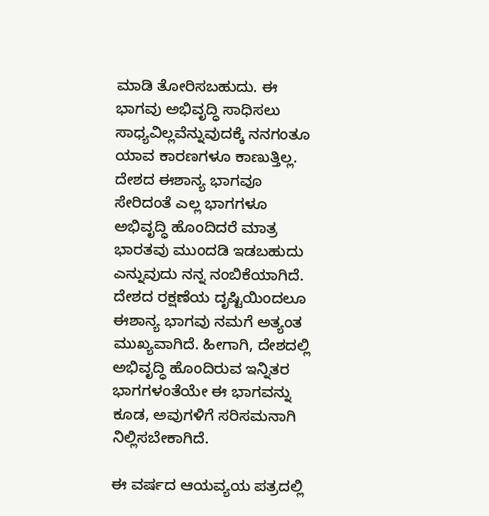ಮಾಡಿ ತೋರಿಸಬಹುದು. ಈ ಭಾಗವು ಅಭಿವೃದ್ಧಿ ಸಾಧಿಸಲು ಸಾಧ್ಯವಿಲ್ಲವೆನ್ನುವುದಕ್ಕೆ ನನಗಂತೂ ಯಾವ ಕಾರಣಗಳೂ ಕಾಣುತ್ತಿಲ್ಲ. ದೇಶದ ಈಶಾನ್ಯ ಭಾಗವೂ ಸೇರಿದಂತೆ ಎಲ್ಲ ಭಾಗಗಳೂ ಅಭಿವೃದ್ಧಿ ಹೊಂದಿದರೆ ಮಾತ್ರ ಭಾರತವು ಮುಂದಡಿ ಇಡಬಹುದು ಎನ್ನುವುದು ನನ್ನ ನಂಬಿಕೆಯಾಗಿದೆ. ದೇಶದ ರಕ್ಷಣೆಯ ದೃಷ್ಟಿಯಿಂದಲೂ ಈಶಾನ್ಯ ಭಾಗವು ನಮಗೆ ಅತ್ಯಂತ ಮುಖ್ಯವಾಗಿದೆ. ಹೀಗಾಗಿ, ದೇಶದಲ್ಲಿ ಅಭಿವೃದ್ಧಿ ಹೊಂದಿರುವ ಇನ್ನಿತರ ಭಾಗಗಳಂತೆಯೇ ಈ ಭಾಗವನ್ನು ಕೂಡ, ಅವುಗಳಿಗೆ ಸರಿಸಮನಾಗಿ ನಿಲ್ಲಿಸಬೇಕಾಗಿದೆ.

ಈ ವರ್ಷದ ಆಯವ್ಯಯ ಪತ್ರದಲ್ಲಿ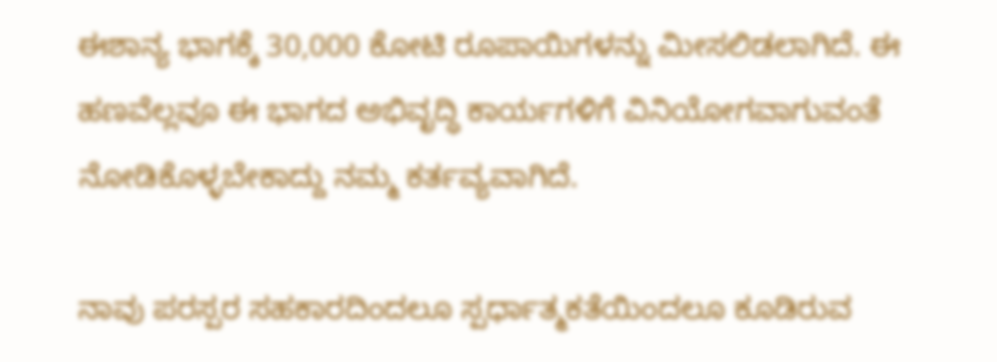ಈಶಾನ್ಯ ಭಾಗಕ್ಕೆ 30,000 ಕೋಟಿ ರೂಪಾಯಿಗಳನ್ನು ಮೀಸಲಿಡಲಾಗಿದೆ. ಈ ಹಣವೆಲ್ಲವೂ ಈ ಭಾಗದ ಅಭಿವೃದ್ಧಿ ಕಾರ್ಯಗಳಿಗೆ ವಿನಿಯೋಗವಾಗುವಂತೆ ನೋಡಿಕೊಳ್ಳಬೇಕಾದ್ದು ನಮ್ಮ ಕರ್ತವ್ಯವಾಗಿದೆ.

ನಾವು ಪರಸ್ಪರ ಸಹಕಾರದಿಂದಲೂ ಸ್ಪರ್ಧಾತ್ಮಕತೆಯಿಂದಲೂ ಕೂಡಿರುವ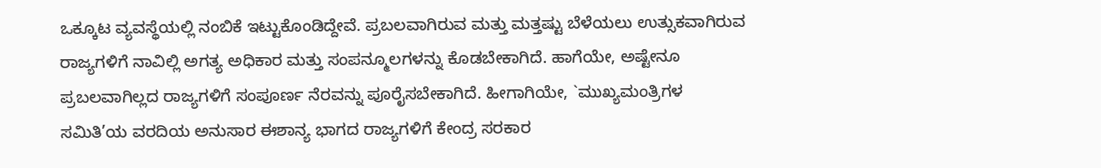ಒಕ್ಕೂಟ ವ್ಯವಸ್ಥೆಯಲ್ಲಿ ನಂಬಿಕೆ ಇಟ್ಟುಕೊಂಡಿದ್ದೇವೆ. ಪ್ರಬಲವಾಗಿರುವ ಮತ್ತು ಮತ್ತಷ್ಟು ಬೆಳೆಯಲು ಉತ್ಸುಕವಾಗಿರುವ ರಾಜ್ಯಗಳಿಗೆ ನಾವಿಲ್ಲಿ ಅಗತ್ಯ ಅಧಿಕಾರ ಮತ್ತು ಸಂಪನ್ಮೂಲಗಳನ್ನು ಕೊಡಬೇಕಾಗಿದೆ. ಹಾಗೆಯೇ, ಅಷ್ಟೇನೂ ಪ್ರಬಲವಾಗಿಲ್ಲದ ರಾಜ್ಯಗಳಿಗೆ ಸಂಪೂರ್ಣ ನೆರವನ್ನು ಪೂರೈಸಬೇಕಾಗಿದೆ. ಹೀಗಾಗಿಯೇ, `ಮುಖ್ಯಮಂತ್ರಿಗಳ ಸಮಿತಿ’ಯ ವರದಿಯ ಅನುಸಾರ ಈಶಾನ್ಯ ಭಾಗದ ರಾಜ್ಯಗಳಿಗೆ ಕೇಂದ್ರ ಸರಕಾರ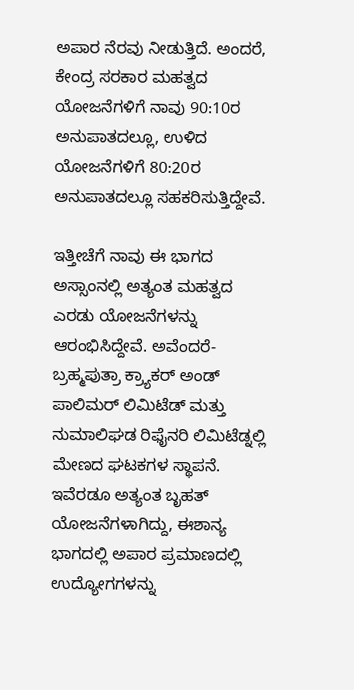ಅಪಾರ ನೆರವು ನೀಡುತ್ತಿದೆ. ಅಂದರೆ, ಕೇಂದ್ರ ಸರಕಾರ ಮಹತ್ವದ ಯೋಜನೆಗಳಿಗೆ ನಾವು 90:10ರ ಅನುಪಾತದಲ್ಲೂ, ಉಳಿದ ಯೋಜನೆಗಳಿಗೆ 80:20ರ ಅನುಪಾತದಲ್ಲೂ ಸಹಕರಿಸುತ್ತಿದ್ದೇವೆ.

ಇತ್ತೀಚೆಗೆ ನಾವು ಈ ಭಾಗದ ಅಸ್ಸಾಂನಲ್ಲಿ ಅತ್ಯಂತ ಮಹತ್ವದ ಎರಡು ಯೋಜನೆಗಳನ್ನು ಆರಂಭಿಸಿದ್ದೇವೆ. ಅವೆಂದರೆ- ಬ್ರಹ್ಮಪುತ್ರಾ ಕ್ರ್ಯಾಕರ್ ಅಂಡ್ ಪಾಲಿಮರ್ ಲಿಮಿಟೆಡ್ ಮತ್ತು ನುಮಾಲಿಘಡ ರಿಫೈನರಿ ಲಿಮಿಟೆಡ್ನಲ್ಲಿ ಮೇಣದ ಘಟಕಗಳ ಸ್ಥಾಪನೆ. ಇವೆರಡೂ ಅತ್ಯಂತ ಬೃಹತ್ ಯೋಜನೆಗಳಾಗಿದ್ದು, ಈಶಾನ್ಯ ಭಾಗದಲ್ಲಿ ಅಪಾರ ಪ್ರಮಾಣದಲ್ಲಿ ಉದ್ಯೋಗಗಳನ್ನು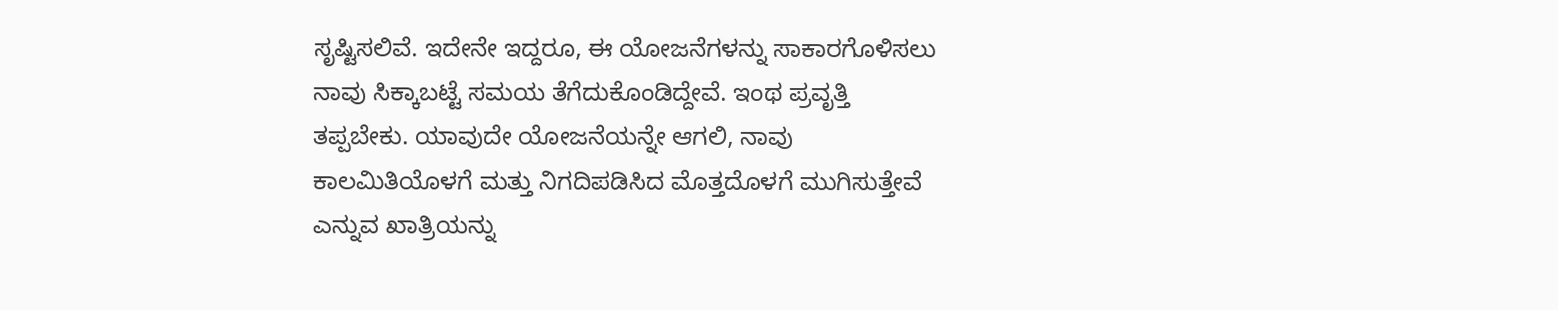ಸೃಷ್ಟಿಸಲಿವೆ. ಇದೇನೇ ಇದ್ದರೂ, ಈ ಯೋಜನೆಗಳನ್ನು ಸಾಕಾರಗೊಳಿಸಲು ನಾವು ಸಿಕ್ಕಾಬಟ್ಟೆ ಸಮಯ ತೆಗೆದುಕೊಂಡಿದ್ದೇವೆ. ಇಂಥ ಪ್ರವೃತ್ತಿ ತಪ್ಪಬೇಕು. ಯಾವುದೇ ಯೋಜನೆಯನ್ನೇ ಆಗಲಿ, ನಾವು ಕಾಲಮಿತಿಯೊಳಗೆ ಮತ್ತು ನಿಗದಿಪಡಿಸಿದ ಮೊತ್ತದೊಳಗೆ ಮುಗಿಸುತ್ತೇವೆ ಎನ್ನುವ ಖಾತ್ರಿಯನ್ನು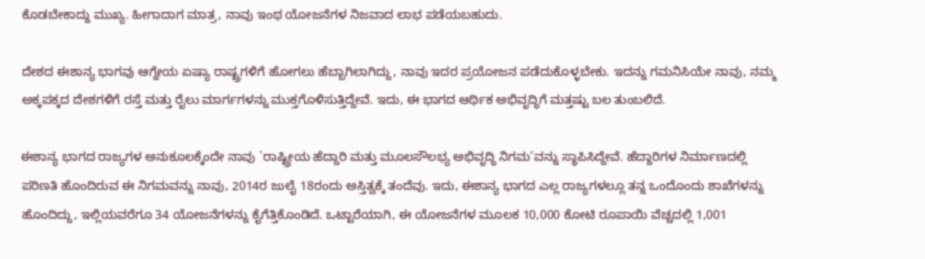ಕೊಡಬೇಕಾದ್ದು ಮುಖ್ಯ. ಹೀಗಾದಾಗ ಮಾತ್ರ, ನಾವು ಇಂಥ ಯೋಜನೆಗಳ ನಿಜವಾದ ಲಾಭ ಪಡೆಯಬಹುದು.

ದೇಶದ ಈಶಾನ್ಯ ಭಾಗವು ಆಗ್ನೇಯ ಏಷ್ಯಾ ರಾಷ್ಟ್ರಗಳಿಗೆ ಹೋಗಲು ಹೆಬ್ಬಾಗಿಲಾಗಿದ್ದು, ನಾವು ಇದರ ಪ್ರಯೋಜನ ಪಡೆದುಕೊಳ್ಳಬೇಕು. ಇದನ್ನು ಗಮನಿಸಿಯೇ ನಾವು, ನಮ್ಮ ಅಕ್ಕಪಕ್ಕದ ದೇಶಗಳಿಗೆ ರಸ್ತೆ ಮತ್ತು ರೈಲು ಮಾರ್ಗಗಳನ್ನು ಮುಕ್ತಗೊಳಿಸುತ್ತಿದ್ದೇವೆ. ಇದು, ಈ ಭಾಗದ ಆರ್ಥಿಕ ಅಭಿವೃದ್ಧಿಗೆ ಮತ್ತಷ್ಟು ಬಲ ತುಂಬಲಿದೆ.

ಈಶಾನ್ಯ ಭಾಗದ ರಾಜ್ಯಗಳ ಅನುಕೂಲಕ್ಕೆಂದೇ ನಾವು `ರಾಷ್ಟ್ರೀಯ ಹೆದ್ದಾರಿ ಮತ್ತು ಮೂಲಸೌಲಭ್ಯ ಅಭಿವೃದ್ಧಿ ನಿಗಮ’ವನ್ನು ಸ್ಥಾಪಿಸಿದ್ದೇವೆ. ಹೆದ್ದಾರಿಗಳ ನಿರ್ಮಾಣದಲ್ಲಿ ಪರಿಣತಿ ಹೊಂದಿರುವ ಈ ನಿಗಮವನ್ನು ನಾವು, 2014ರ ಜುಲೈ 18ರಂದು ಅಸ್ತಿತ್ವಕ್ಕೆ ತಂದೆವು. ಇದು, ಈಶಾನ್ಯ ಭಾಗದ ಎಲ್ಲ ರಾಜ್ಯಗಳಲ್ಲೂ ತನ್ನ ಒಂದೊಂದು ಶಾಖೆಗಳನ್ನು ಹೊಂದಿದ್ದು, ಇಲ್ಲಿಯವರೆಗೂ 34 ಯೋಜನೆಗಳನ್ನು ಕೈಗೆತ್ತಿಕೊಂಡಿದೆ. ಒಟ್ಟಾರೆಯಾಗಿ, ಈ ಯೋಜನೆಗಳ ಮೂಲಕ 10,000 ಕೋಟಿ ರೂಪಾಯಿ ವೆಚ್ಚದಲ್ಲಿ 1,001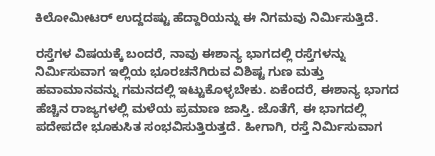ಕಿಲೋಮೀಟರ್ ಉದ್ದದಷ್ಟು ಹೆದ್ದಾರಿಯನ್ನು ಈ ನಿಗಮವು ನಿರ್ಮಿಸುತ್ತಿದೆ.

ರಸ್ತೆಗಳ ವಿಷಯಕ್ಕೆ ಬಂದರೆ, ನಾವು ಈಶಾನ್ಯ ಭಾಗದಲ್ಲಿ ರಸ್ತೆಗಳನ್ನು ನಿರ್ಮಿಸುವಾಗ ಇಲ್ಲಿಯ ಭೂರಚನೆಗಿರುವ ವಿಶಿಷ್ಟ ಗುಣ ಮತ್ತು ಹವಾಮಾನವನ್ನು ಗಮನದಲ್ಲಿ ಇಟ್ಟುಕೊಳ್ಳಬೇಕು. ಏಕೆಂದರೆ, ಈಶಾನ್ಯ ಭಾಗದ ಹೆಚ್ಚಿನ ರಾಜ್ಯಗಳಲ್ಲಿ ಮಳೆಯ ಪ್ರಮಾಣ ಜಾಸ್ತಿ. ಜೊತೆಗೆ, ಈ ಭಾಗದಲ್ಲಿ ಪದೇಪದೇ ಭೂಕುಸಿತ ಸಂಭವಿಸುತ್ತಿರುತ್ತದೆ. ಹೀಗಾಗಿ, ರಸ್ತೆ ನಿರ್ಮಿಸುವಾಗ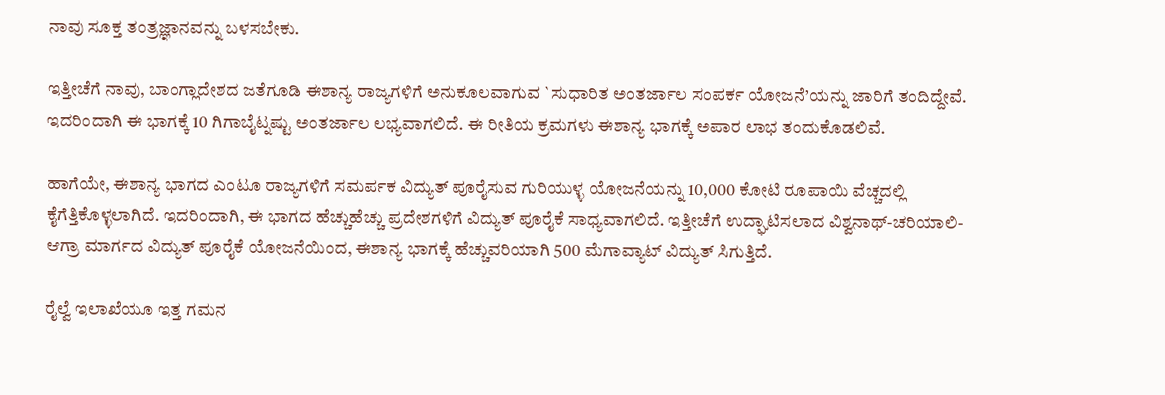ನಾವು ಸೂಕ್ತ ತಂತ್ರಜ್ಞಾನವನ್ನು ಬಳಸಬೇಕು.

ಇತ್ತೀಚೆಗೆ ನಾವು, ಬಾಂಗ್ಲಾದೇಶದ ಜತೆಗೂಡಿ ಈಶಾನ್ಯ ರಾಜ್ಯಗಳಿಗೆ ಅನುಕೂಲವಾಗುವ `ಸುಧಾರಿತ ಅಂತರ್ಜಾಲ ಸಂಪರ್ಕ ಯೋಜನೆ’ಯನ್ನು ಜಾರಿಗೆ ತಂದಿದ್ದೇವೆ. ಇದರಿಂದಾಗಿ ಈ ಭಾಗಕ್ಕೆ 10 ಗಿಗಾಬೈಟ್ನಷ್ಟು ಅಂತರ್ಜಾಲ ಲಭ್ಯವಾಗಲಿದೆ. ಈ ರೀತಿಯ ಕ್ರಮಗಳು ಈಶಾನ್ಯ ಭಾಗಕ್ಕೆ ಅಪಾರ ಲಾಭ ತಂದುಕೊಡಲಿವೆ.

ಹಾಗೆಯೇ, ಈಶಾನ್ಯ ಭಾಗದ ಎಂಟೂ ರಾಜ್ಯಗಳಿಗೆ ಸಮರ್ಪಕ ವಿದ್ಯುತ್ ಪೂರೈಸುವ ಗುರಿಯುಳ್ಳ ಯೋಜನೆಯನ್ನು 10,000 ಕೋಟಿ ರೂಪಾಯಿ ವೆಚ್ಚದಲ್ಲಿ ಕೈಗೆತ್ತಿಕೊಳ್ಳಲಾಗಿದೆ. ಇದರಿಂದಾಗಿ, ಈ ಭಾಗದ ಹೆಚ್ಚುಹೆಚ್ಚು ಪ್ರದೇಶಗಳಿಗೆ ವಿದ್ಯುತ್ ಪೂರೈಕೆ ಸಾಧ್ಯವಾಗಲಿದೆ. ಇತ್ತೀಚೆಗೆ ಉದ್ಘಾಟಿಸಲಾದ ವಿಶ್ವನಾಥ್-ಚರಿಯಾಲಿ-ಆಗ್ರಾ ಮಾರ್ಗದ ವಿದ್ಯುತ್ ಪೂರೈಕೆ ಯೋಜನೆಯಿಂದ, ಈಶಾನ್ಯ ಭಾಗಕ್ಕೆ ಹೆಚ್ಚುವರಿಯಾಗಿ 500 ಮೆಗಾವ್ಯಾಟ್ ವಿದ್ಯುತ್ ಸಿಗುತ್ತಿದೆ.

ರೈಲ್ವೆ ಇಲಾಖೆಯೂ ಇತ್ತ ಗಮನ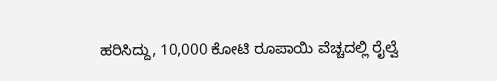ಹರಿಸಿದ್ದು, 10,000 ಕೋಟಿ ರೂಪಾಯಿ ವೆಚ್ಚದಲ್ಲಿ ರೈಲ್ವೆ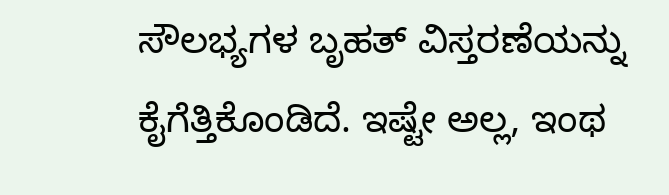ಸೌಲಭ್ಯಗಳ ಬೃಹತ್ ವಿಸ್ತರಣೆಯನ್ನು ಕೈಗೆತ್ತಿಕೊಂಡಿದೆ. ಇಷ್ಟೇ ಅಲ್ಲ, ಇಂಥ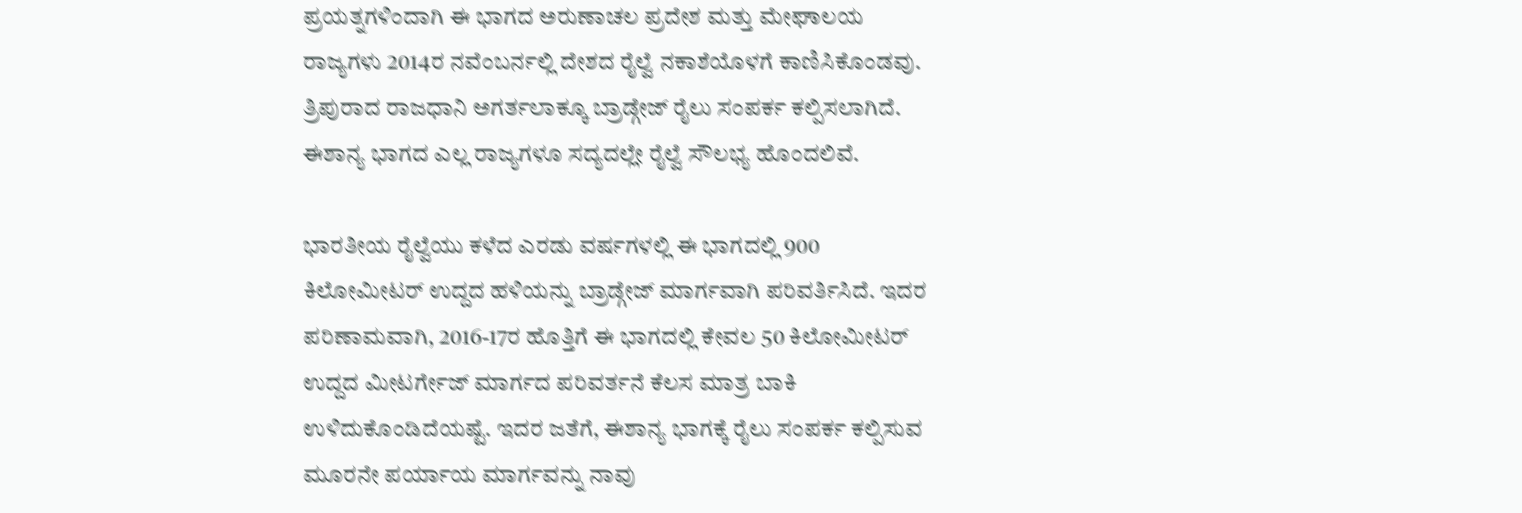ಪ್ರಯತ್ನಗಳಿಂದಾಗಿ ಈ ಭಾಗದ ಅರುಣಾಚಲ ಪ್ರದೇಶ ಮತ್ತು ಮೇಘಾಲಯ ರಾಜ್ಯಗಳು 2014ರ ನವೆಂಬರ್ನಲ್ಲಿ ದೇಶದ ರೈಲ್ವೆ ನಕಾಶೆಯೊಳಗೆ ಕಾಣಿಸಿಕೊಂಡವು. ತ್ರಿಪುರಾದ ರಾಜಧಾನಿ ಅಗರ್ತಲಾಕ್ಕೂ ಬ್ರಾಡ್ಗೇಜ್ ರೈಲು ಸಂಪರ್ಕ ಕಲ್ಪಿಸಲಾಗಿದೆ. ಈಶಾನ್ಯ ಭಾಗದ ಎಲ್ಲ ರಾಜ್ಯಗಳೂ ಸದ್ಯದಲ್ಲೇ ರೈಲ್ವೆ ಸೌಲಭ್ಯ ಹೊಂದಲಿವೆ.

ಭಾರತೀಯ ರೈಲ್ವೆಯು ಕಳೆದ ಎರಡು ವರ್ಷಗಳಲ್ಲಿ ಈ ಭಾಗದಲ್ಲಿ 900 ಕಿಲೋಮೀಟರ್ ಉದ್ದದ ಹಳಿಯನ್ನು ಬ್ರಾಡ್ಗೇಜ್ ಮಾರ್ಗವಾಗಿ ಪರಿವರ್ತಿಸಿದೆ. ಇದರ ಪರಿಣಾಮವಾಗಿ, 2016-17ರ ಹೊತ್ತಿಗೆ ಈ ಭಾಗದಲ್ಲಿ ಕೇವಲ 50 ಕಿಲೋಮೀಟರ್ ಉದ್ದದ ಮೀಟರ್ಗೇಜ್ ಮಾರ್ಗದ ಪರಿವರ್ತನೆ ಕೆಲಸ ಮಾತ್ರ ಬಾಕಿ ಉಳಿದುಕೊಂಡಿದೆಯಷ್ಟೆ. ಇದರ ಜತೆಗೆ, ಈಶಾನ್ಯ ಭಾಗಕ್ಕೆ ರೈಲು ಸಂಪರ್ಕ ಕಲ್ಪಿಸುವ ಮೂರನೇ ಪರ್ಯಾಯ ಮಾರ್ಗವನ್ನು ನಾವು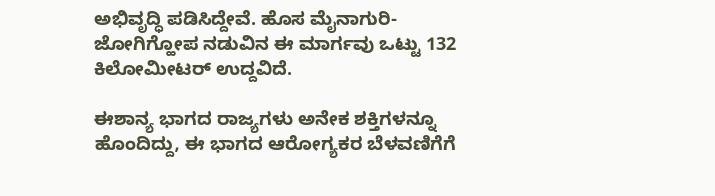ಅಭಿವೃದ್ಧಿ ಪಡಿಸಿದ್ದೇವೆ. ಹೊಸ ಮೈನಾಗುರಿ-ಜೋಗಿಗ್ಹೋಪ ನಡುವಿನ ಈ ಮಾರ್ಗವು ಒಟ್ಟು 132 ಕಿಲೋಮೀಟರ್ ಉದ್ದವಿದೆ.

ಈಶಾನ್ಯ ಭಾಗದ ರಾಜ್ಯಗಳು ಅನೇಕ ಶಕ್ತಿಗಳನ್ನೂ ಹೊಂದಿದ್ದು, ಈ ಭಾಗದ ಆರೋಗ್ಯಕರ ಬೆಳವಣಿಗೆಗೆ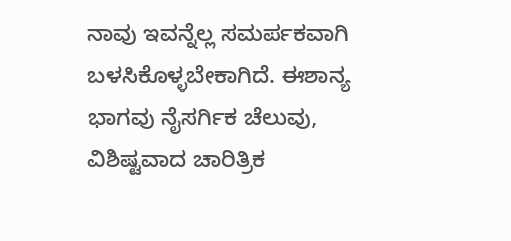ನಾವು ಇವನ್ನೆಲ್ಲ ಸಮರ್ಪಕವಾಗಿ ಬಳಸಿಕೊಳ್ಳಬೇಕಾಗಿದೆ. ಈಶಾನ್ಯ ಭಾಗವು ನೈಸರ್ಗಿಕ ಚೆಲುವು, ವಿಶಿಷ್ಟವಾದ ಚಾರಿತ್ರಿಕ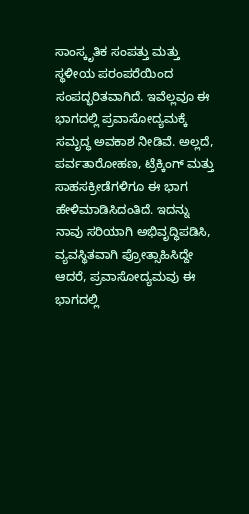ಸಾಂಸ್ಕೃತಿಕ ಸಂಪತ್ತು ಮತ್ತು ಸ್ಥಳೀಯ ಪರಂಪರೆಯಿಂದ ಸಂಪದ್ಭರಿತವಾಗಿದೆ. ಇವೆಲ್ಲವೂ ಈ ಭಾಗದಲ್ಲಿ ಪ್ರವಾಸೋದ್ಯಮಕ್ಕೆ ಸಮೃದ್ಧ ಅವಕಾಶ ನೀಡಿವೆ. ಅಲ್ಲದೆ, ಪರ್ವತಾರೋಹಣ, ಟ್ರೆಕ್ಕಿಂಗ್ ಮತ್ತು ಸಾಹಸಕ್ರೀಡೆಗಳಿಗೂ ಈ ಭಾಗ ಹೇಳಿಮಾಡಿಸಿದಂತಿದೆ. ಇದನ್ನು ನಾವು ಸರಿಯಾಗಿ ಅಭಿವೃದ್ಧಿಪಡಿಸಿ, ವ್ಯವಸ್ಥಿತವಾಗಿ ಪ್ರೋತ್ಸಾಹಿಸಿದ್ದೇ ಆದರೆ, ಪ್ರವಾಸೋದ್ಯಮವು ಈ ಭಾಗದಲ್ಲಿ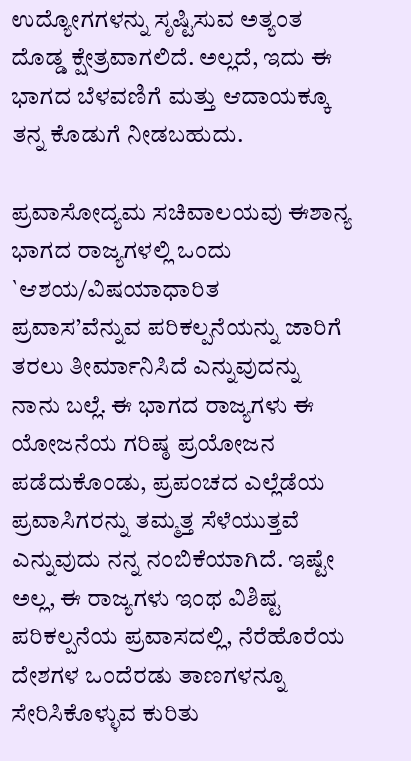ಉದ್ಯೋಗಗಳನ್ನು ಸೃಷ್ಟಿಸುವ ಅತ್ಯಂತ ದೊಡ್ಡ ಕ್ಷೇತ್ರವಾಗಲಿದೆ. ಅಲ್ಲದೆ, ಇದು ಈ ಭಾಗದ ಬೆಳವಣಿಗೆ ಮತ್ತು ಆದಾಯಕ್ಕೂ ತನ್ನ ಕೊಡುಗೆ ನೀಡಬಹುದು.

ಪ್ರವಾಸೋದ್ಯಮ ಸಚಿವಾಲಯವು ಈಶಾನ್ಯ ಭಾಗದ ರಾಜ್ಯಗಳಲ್ಲಿ ಒಂದು `ಆಶಯ/ವಿಷಯಾಧಾರಿತ ಪ್ರವಾಸ’ವೆನ್ನುವ ಪರಿಕಲ್ಪನೆಯನ್ನು ಜಾರಿಗೆ ತರಲು ತೀರ್ಮಾನಿಸಿದೆ ಎನ್ನುವುದನ್ನು ನಾನು ಬಲ್ಲೆ. ಈ ಭಾಗದ ರಾಜ್ಯಗಳು ಈ ಯೋಜನೆಯ ಗರಿಷ್ಠ ಪ್ರಯೋಜನ ಪಡೆದುಕೊಂಡು, ಪ್ರಪಂಚದ ಎಲ್ಲೆಡೆಯ ಪ್ರವಾಸಿಗರನ್ನು ತಮ್ಮತ್ತ ಸೆಳೆಯುತ್ತವೆ ಎನ್ನುವುದು ನನ್ನ ನಂಬಿಕೆಯಾಗಿದೆ. ಇಷ್ಟೇ ಅಲ್ಲ, ಈ ರಾಜ್ಯಗಳು ಇಂಥ ವಿಶಿಷ್ಟ ಪರಿಕಲ್ಪನೆಯ ಪ್ರವಾಸದಲ್ಲಿ, ನೆರೆಹೊರೆಯ ದೇಶಗಳ ಒಂದೆರಡು ತಾಣಗಳನ್ನೂ ಸೇರಿಸಿಕೊಳ್ಳುವ ಕುರಿತು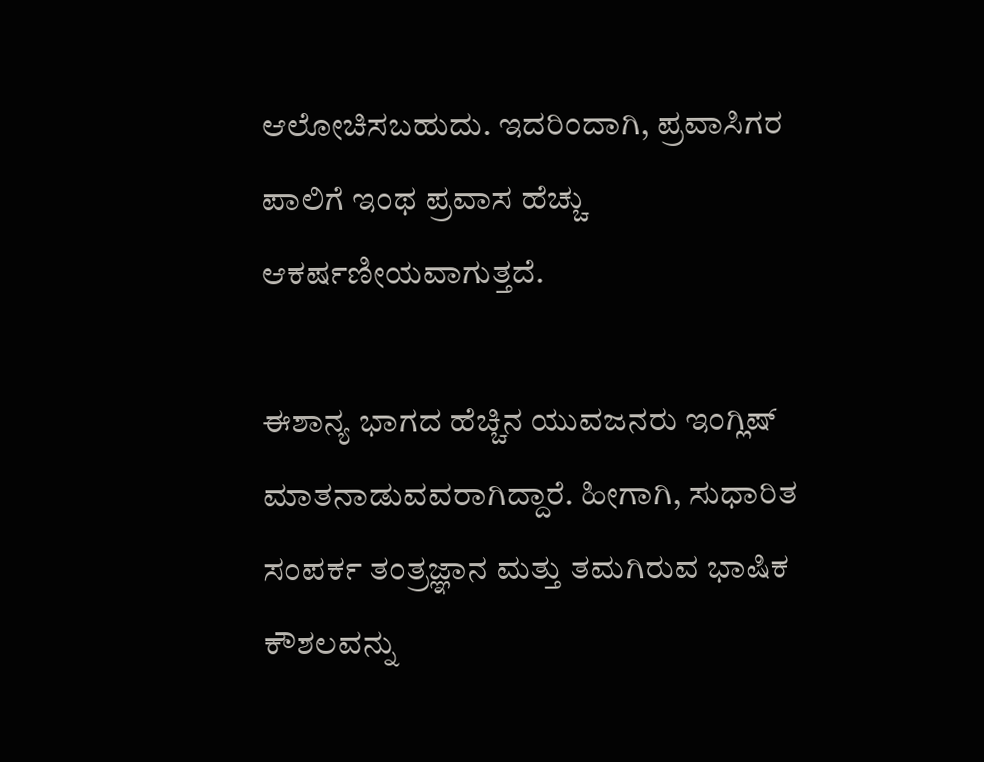ಆಲೋಚಿಸಬಹುದು. ಇದರಿಂದಾಗಿ, ಪ್ರವಾಸಿಗರ ಪಾಲಿಗೆ ಇಂಥ ಪ್ರವಾಸ ಹೆಚ್ಚು ಆಕರ್ಷಣೀಯವಾಗುತ್ತದೆ.

ಈಶಾನ್ಯ ಭಾಗದ ಹೆಚ್ಚಿನ ಯುವಜನರು ಇಂಗ್ಲಿಷ್ ಮಾತನಾಡುವವರಾಗಿದ್ದಾರೆ. ಹೀಗಾಗಿ, ಸುಧಾರಿತ ಸಂಪರ್ಕ ತಂತ್ರಜ್ಞಾನ ಮತ್ತು ತಮಗಿರುವ ಭಾಷಿಕ ಕೌಶಲವನ್ನು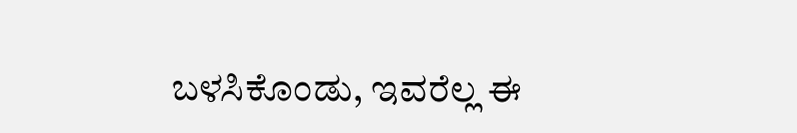ಬಳಸಿಕೊಂಡು, ಇವರೆಲ್ಲ ಈ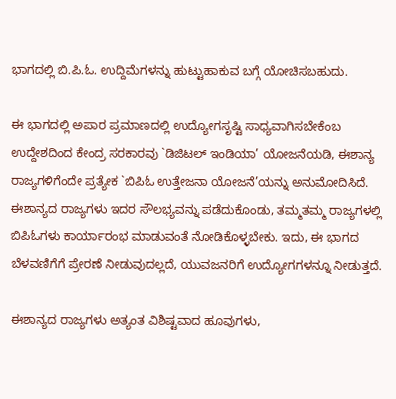ಭಾಗದಲ್ಲಿ ಬಿ.ಪಿ.ಓ. ಉದ್ದಿಮೆಗಳನ್ನು ಹುಟ್ಟುಹಾಕುವ ಬಗ್ಗೆ ಯೋಚಿಸಬಹುದು.

ಈ ಭಾಗದಲ್ಲಿ ಅಪಾರ ಪ್ರಮಾಣದಲ್ಲಿ ಉದ್ಯೋಗಸೃಷ್ಟಿ ಸಾಧ್ಯವಾಗಿಸಬೇಕೆಂಬ ಉದ್ದೇಶದಿಂದ ಕೇಂದ್ರ ಸರಕಾರವು `ಡಿಜಿಟಲ್ ಇಂಡಿಯಾ’ ಯೋಜನೆಯಡಿ, ಈಶಾನ್ಯ ರಾಜ್ಯಗಳಿಗೆಂದೇ ಪ್ರತ್ಯೇಕ `ಬಿಪಿಓ ಉತ್ತೇಜನಾ ಯೋಜನೆ’ಯನ್ನು ಅನುಮೋದಿಸಿದೆ. ಈಶಾನ್ಯದ ರಾಜ್ಯಗಳು ಇದರ ಸೌಲಭ್ಯವನ್ನು ಪಡೆದುಕೊಂಡು, ತಮ್ಮತಮ್ಮ ರಾಜ್ಯಗಳಲ್ಲಿ ಬಿಪಿಓಗಳು ಕಾರ್ಯಾರಂಭ ಮಾಡುವಂತೆ ನೋಡಿಕೊಳ್ಳಬೇಕು. ಇದು, ಈ ಭಾಗದ ಬೆಳವಣಿಗೆಗೆ ಪ್ರೇರಣೆ ನೀಡುವುದಲ್ಲದೆ, ಯುವಜನರಿಗೆ ಉದ್ಯೋಗಗಳನ್ನೂ ನೀಡುತ್ತದೆ.

ಈಶಾನ್ಯದ ರಾಜ್ಯಗಳು ಅತ್ಯಂತ ವಿಶಿಷ್ಟವಾದ ಹೂವುಗಳು,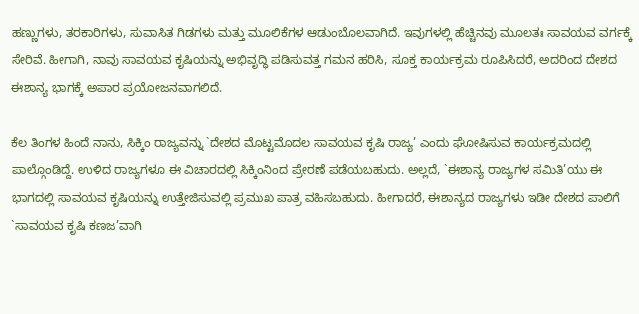ಹಣ್ಣುಗಳು, ತರಕಾರಿಗಳು, ಸುವಾಸಿತ ಗಿಡಗಳು ಮತ್ತು ಮೂಲಿಕೆಗಳ ಆಡುಂಬೊಲವಾಗಿದೆ. ಇವುಗಳಲ್ಲಿ ಹೆಚ್ಚಿನವು ಮೂಲತಃ ಸಾವಯವ ವರ್ಗಕ್ಕೆ ಸೇರಿವೆ. ಹೀಗಾಗಿ, ನಾವು ಸಾವಯವ ಕೃಷಿಯನ್ನು ಅಭಿವೃದ್ಧಿ ಪಡಿಸುವತ್ತ ಗಮನ ಹರಿಸಿ, ಸೂಕ್ತ ಕಾರ್ಯಕ್ರಮ ರೂಪಿಸಿದರೆ, ಅದರಿಂದ ದೇಶದ ಈಶಾನ್ಯ ಭಾಗಕ್ಕೆ ಅಪಾರ ಪ್ರಯೋಜನವಾಗಲಿದೆ.

ಕೆಲ ತಿಂಗಳ ಹಿಂದೆ ನಾನು, ಸಿಕ್ಕಿಂ ರಾಜ್ಯವನ್ನು `ದೇಶದ ಮೊಟ್ಟಮೊದಲ ಸಾವಯವ ಕೃಷಿ ರಾಜ್ಯ’ ಎಂದು ಘೋಷಿಸುವ ಕಾರ್ಯಕ್ರಮದಲ್ಲಿ ಪಾಲ್ಗೊಂಡಿದ್ದೆ. ಉಳಿದ ರಾಜ್ಯಗಳೂ ಈ ವಿಚಾರದಲ್ಲಿ ಸಿಕ್ಕಿಂನಿಂದ ಪ್ರೇರಣೆ ಪಡೆಯಬಹುದು. ಅಲ್ಲದೆ, `ಈಶಾನ್ಯ ರಾಜ್ಯಗಳ ಸಮಿತಿ’ಯು ಈ ಭಾಗದಲ್ಲಿ ಸಾವಯವ ಕೃಷಿಯನ್ನು ಉತ್ತೇಜಿಸುವಲ್ಲಿ ಪ್ರಮುಖ ಪಾತ್ರ ವಹಿಸಬಹುದು. ಹೀಗಾದರೆ, ಈಶಾನ್ಯದ ರಾಜ್ಯಗಳು ಇಡೀ ದೇಶದ ಪಾಲಿಗೆ `ಸಾವಯವ ಕೃಷಿ ಕಣಜ’ವಾಗಿ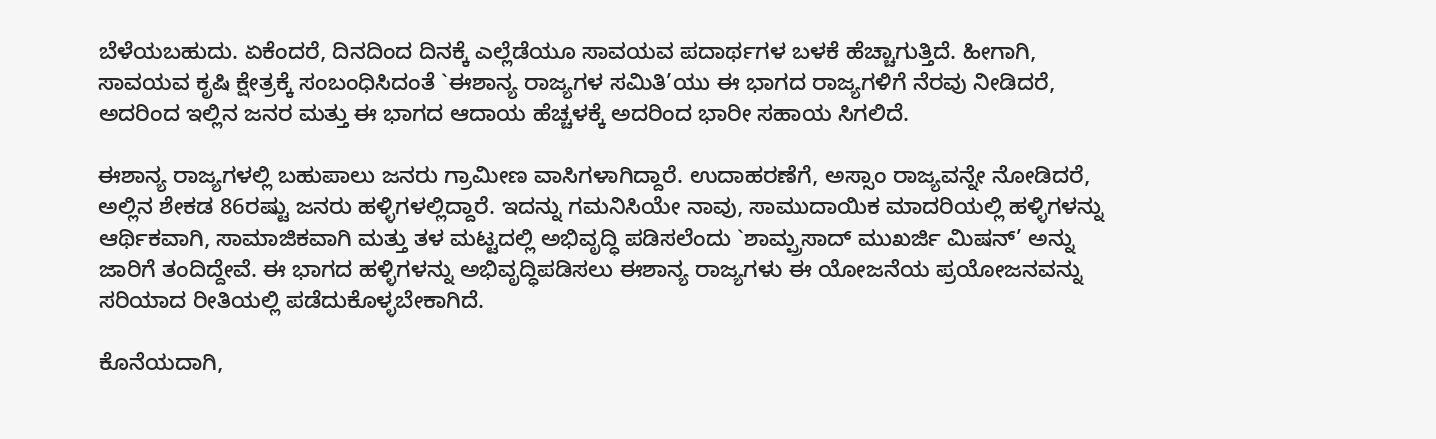ಬೆಳೆಯಬಹುದು. ಏಕೆಂದರೆ, ದಿನದಿಂದ ದಿನಕ್ಕೆ ಎಲ್ಲೆಡೆಯೂ ಸಾವಯವ ಪದಾರ್ಥಗಳ ಬಳಕೆ ಹೆಚ್ಚಾಗುತ್ತಿದೆ. ಹೀಗಾಗಿ, ಸಾವಯವ ಕೃಷಿ ಕ್ಷೇತ್ರಕ್ಕೆ ಸಂಬಂಧಿಸಿದಂತೆ `ಈಶಾನ್ಯ ರಾಜ್ಯಗಳ ಸಮಿತಿ’ಯು ಈ ಭಾಗದ ರಾಜ್ಯಗಳಿಗೆ ನೆರವು ನೀಡಿದರೆ, ಅದರಿಂದ ಇಲ್ಲಿನ ಜನರ ಮತ್ತು ಈ ಭಾಗದ ಆದಾಯ ಹೆಚ್ಚಳಕ್ಕೆ ಅದರಿಂದ ಭಾರೀ ಸಹಾಯ ಸಿಗಲಿದೆ.

ಈಶಾನ್ಯ ರಾಜ್ಯಗಳಲ್ಲಿ ಬಹುಪಾಲು ಜನರು ಗ್ರಾಮೀಣ ವಾಸಿಗಳಾಗಿದ್ದಾರೆ. ಉದಾಹರಣೆಗೆ, ಅಸ್ಸಾಂ ರಾಜ್ಯವನ್ನೇ ನೋಡಿದರೆ, ಅಲ್ಲಿನ ಶೇಕಡ 86ರಷ್ಟು ಜನರು ಹಳ್ಳಿಗಳಲ್ಲಿದ್ದಾರೆ. ಇದನ್ನು ಗಮನಿಸಿಯೇ ನಾವು, ಸಾಮುದಾಯಿಕ ಮಾದರಿಯಲ್ಲಿ ಹಳ್ಳಿಗಳನ್ನು ಆರ್ಥಿಕವಾಗಿ, ಸಾಮಾಜಿಕವಾಗಿ ಮತ್ತು ತಳ ಮಟ್ಟದಲ್ಲಿ ಅಭಿವೃದ್ಧಿ ಪಡಿಸಲೆಂದು `ಶಾಮ್ಪ್ರಸಾದ್ ಮುಖರ್ಜಿ ಮಿಷನ್’ ಅನ್ನು ಜಾರಿಗೆ ತಂದಿದ್ದೇವೆ. ಈ ಭಾಗದ ಹಳ್ಳಿಗಳನ್ನು ಅಭಿವೃದ್ಧಿಪಡಿಸಲು ಈಶಾನ್ಯ ರಾಜ್ಯಗಳು ಈ ಯೋಜನೆಯ ಪ್ರಯೋಜನವನ್ನು ಸರಿಯಾದ ರೀತಿಯಲ್ಲಿ ಪಡೆದುಕೊಳ್ಳಬೇಕಾಗಿದೆ.

ಕೊನೆಯದಾಗಿ,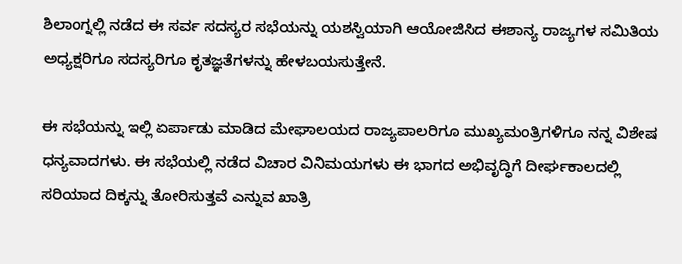ಶಿಲಾಂಗ್ನಲ್ಲಿ ನಡೆದ ಈ ಸರ್ವ ಸದಸ್ಯರ ಸಭೆಯನ್ನು ಯಶಸ್ವಿಯಾಗಿ ಆಯೋಜಿಸಿದ ಈಶಾನ್ಯ ರಾಜ್ಯಗಳ ಸಮಿತಿಯ ಅಧ್ಯಕ್ಷರಿಗೂ ಸದಸ್ಯರಿಗೂ ಕೃತಜ್ಞತೆಗಳನ್ನು ಹೇಳಬಯಸುತ್ತೇನೆ.

ಈ ಸಭೆಯನ್ನು ಇಲ್ಲಿ ಏರ್ಪಾಡು ಮಾಡಿದ ಮೇಘಾಲಯದ ರಾಜ್ಯಪಾಲರಿಗೂ ಮುಖ್ಯಮಂತ್ರಿಗಳಿಗೂ ನನ್ನ ವಿಶೇಷ ಧನ್ಯವಾದಗಳು. ಈ ಸಭೆಯಲ್ಲಿ ನಡೆದ ವಿಚಾರ ವಿನಿಮಯಗಳು ಈ ಭಾಗದ ಅಭಿವೃದ್ಧಿಗೆ ದೀರ್ಘಕಾಲದಲ್ಲಿ ಸರಿಯಾದ ದಿಕ್ಕನ್ನು ತೋರಿಸುತ್ತವೆ ಎನ್ನುವ ಖಾತ್ರಿ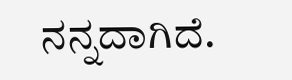ನನ್ನದಾಗಿದೆ.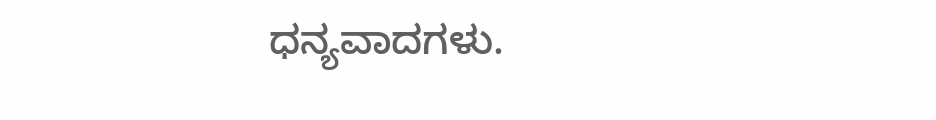ಧನ್ಯವಾದಗಳು.